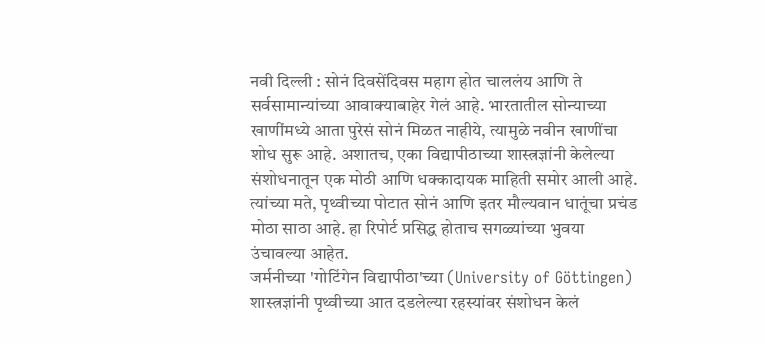नवी दिल्ली : सोनं दिवसेंदिवस महाग होत चाललंय आणि ते सर्वसामान्यांच्या आवाक्याबाहेर गेलं आहे. भारतातील सोन्याच्या खाणींमध्ये आता पुरेसं सोनं मिळत नाहीये, त्यामुळे नवीन खाणींचा शोध सुरू आहे. अशातच, एका विद्यापीठाच्या शास्त्रज्ञांनी केलेल्या संशोधनातून एक मोठी आणि धक्कादायक माहिती समोर आली आहे. त्यांच्या मते, पृथ्वीच्या पोटात सोनं आणि इतर मौल्यवान धातूंचा प्रचंड मोठा साठा आहे. हा रिपोर्ट प्रसिद्ध होताच सगळ्यांच्या भुवया उंचावल्या आहेत.
जर्मनीच्या 'गोटिंगेन विद्यापीठा'च्या (University of Göttingen) शास्त्रज्ञांनी पृथ्वीच्या आत दडलेल्या रहस्यांवर संशोधन केलं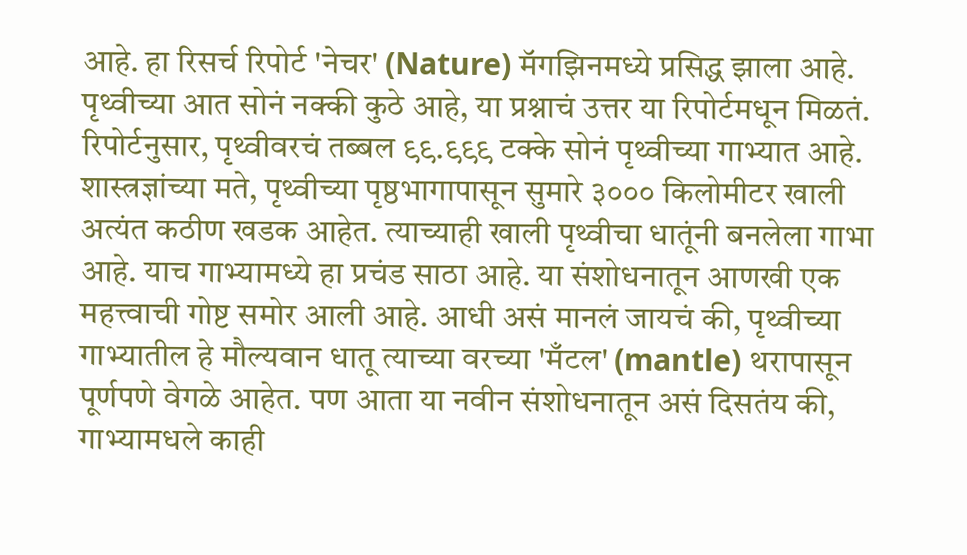आहे. हा रिसर्च रिपोर्ट 'नेचर' (Nature) मॅगझिनमध्ये प्रसिद्ध झाला आहे. पृथ्वीच्या आत सोनं नक्की कुठे आहे, या प्रश्नाचं उत्तर या रिपोर्टमधून मिळतं. रिपोर्टनुसार, पृथ्वीवरचं तब्बल ९९.९९९ टक्के सोनं पृथ्वीच्या गाभ्यात आहे.
शास्त्रज्ञांच्या मते, पृथ्वीच्या पृष्ठभागापासून सुमारे ३००० किलोमीटर खाली अत्यंत कठीण खडक आहेत. त्याच्याही खाली पृथ्वीचा धातूंनी बनलेला गाभा आहे. याच गाभ्यामध्ये हा प्रचंड साठा आहे. या संशोधनातून आणखी एक महत्त्वाची गोष्ट समोर आली आहे. आधी असं मानलं जायचं की, पृथ्वीच्या गाभ्यातील हे मौल्यवान धातू त्याच्या वरच्या 'मँटल' (mantle) थरापासून पूर्णपणे वेगळे आहेत. पण आता या नवीन संशोधनातून असं दिसतंय की, गाभ्यामधले काही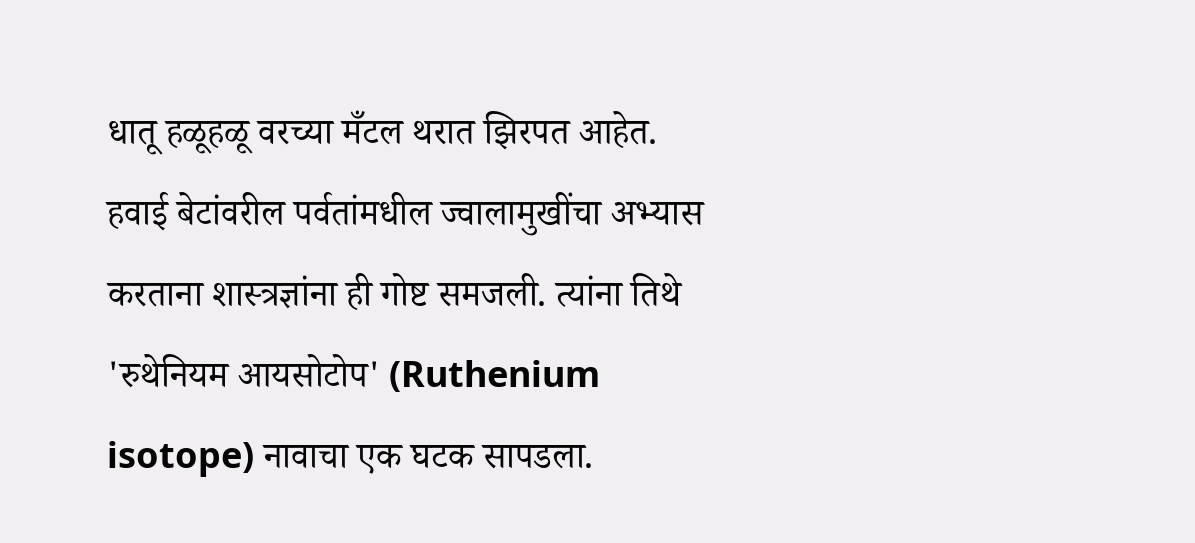धातू हळूहळू वरच्या मँटल थरात झिरपत आहेत.
हवाई बेटांवरील पर्वतांमधील ज्वालामुखींचा अभ्यास करताना शास्त्रज्ञांना ही गोष्ट समजली. त्यांना तिथे 'रुथेनियम आयसोटोप' (Ruthenium isotope) नावाचा एक घटक सापडला.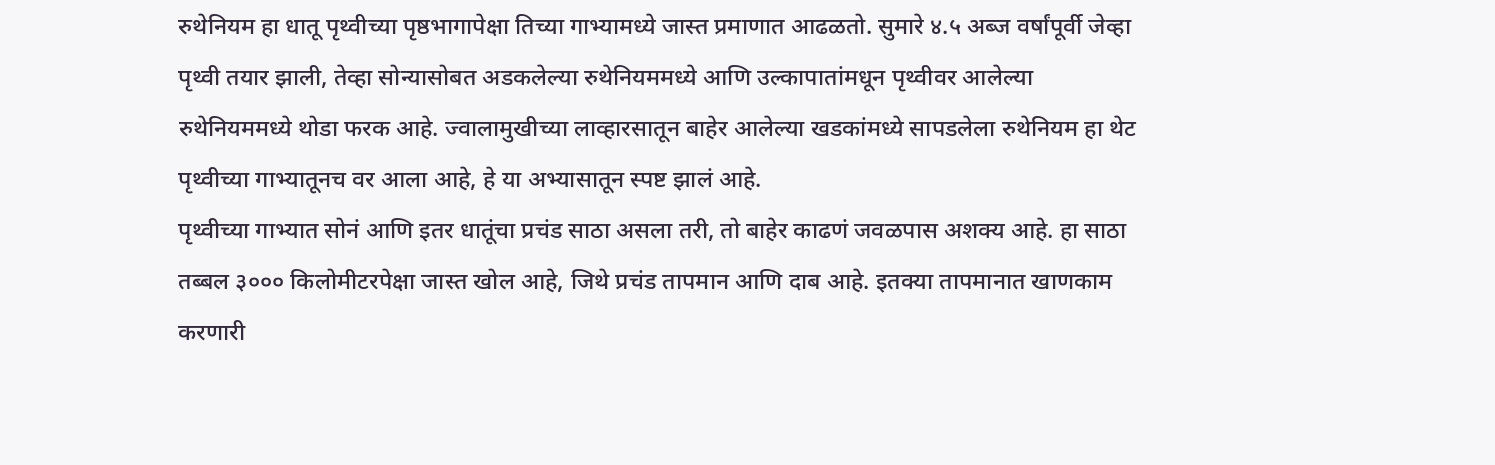रुथेनियम हा धातू पृथ्वीच्या पृष्ठभागापेक्षा तिच्या गाभ्यामध्ये जास्त प्रमाणात आढळतो. सुमारे ४.५ अब्ज वर्षांपूर्वी जेव्हा पृथ्वी तयार झाली, तेव्हा सोन्यासोबत अडकलेल्या रुथेनियममध्ये आणि उल्कापातांमधून पृथ्वीवर आलेल्या रुथेनियममध्ये थोडा फरक आहे. ज्वालामुखीच्या लाव्हारसातून बाहेर आलेल्या खडकांमध्ये सापडलेला रुथेनियम हा थेट पृथ्वीच्या गाभ्यातूनच वर आला आहे, हे या अभ्यासातून स्पष्ट झालं आहे.
पृथ्वीच्या गाभ्यात सोनं आणि इतर धातूंचा प्रचंड साठा असला तरी, तो बाहेर काढणं जवळपास अशक्य आहे. हा साठा तब्बल ३००० किलोमीटरपेक्षा जास्त खोल आहे, जिथे प्रचंड तापमान आणि दाब आहे. इतक्या तापमानात खाणकाम करणारी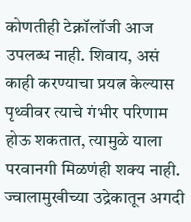कोणतीही टेक्नॉलॉजी आज उपलब्ध नाही. शिवाय, असं काही करण्याचा प्रयत्न केल्यास पृथ्वीवर त्याचे गंभीर परिणाम होऊ शकतात, त्यामुळे याला परवानगी मिळणंही शक्य नाही. ज्वालामुखीच्या उद्रेकातून अगदी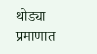थोड्या प्रमाणात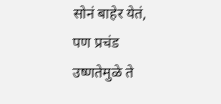सोनं बाहेर येतं, पण प्रचंड उष्णतेमुळे ते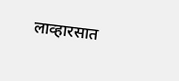लाव्हारसात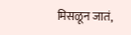मिसळून जातं,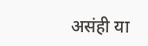असंही या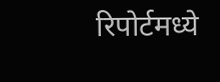रिपोर्टमध्ये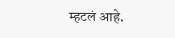म्हटलं आहे.